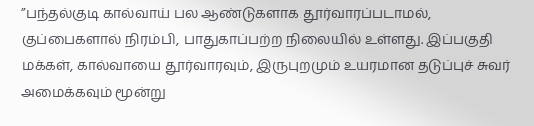”பந்தல்குடி கால்வாய் பல ஆண்டுகளாக தூர்வாரப்படாமல், குப்பைகளால் நிரம்பி, பாதுகாப்பற்ற நிலையில் உள்ளது. இப்பகுதி மக்கள், கால்வாயை தூர்வாரவும், இருபுறமும் உயரமான தடுப்புச் சுவர் அமைக்கவும் மூன்று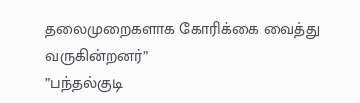தலைமுறைகளாக கோரிக்கை வைத்து வருகின்றனர்”
”பந்தல்குடி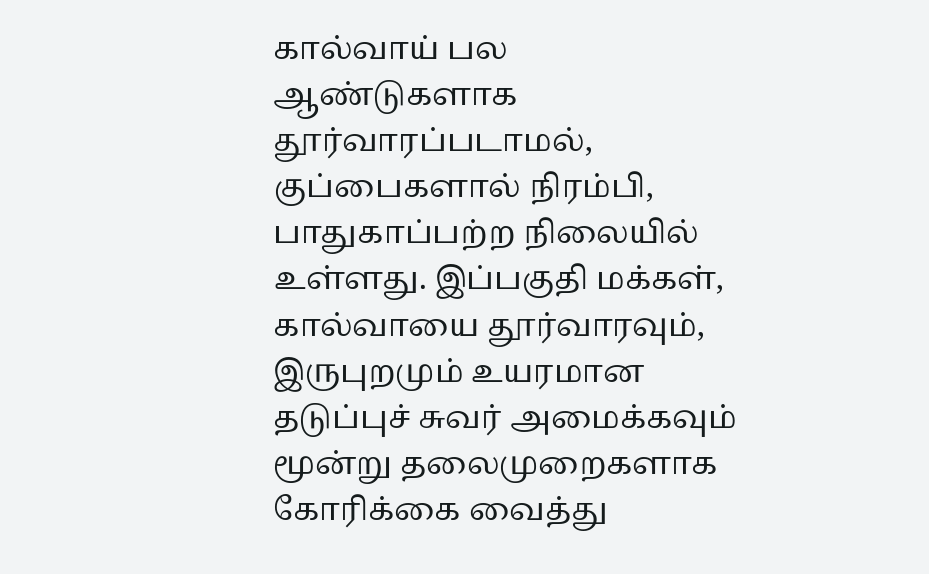கால்வாய் பல ஆண்டுகளாக தூர்வாரப்படாமல், குப்பைகளால் நிரம்பி, பாதுகாப்பற்ற நிலையில் உள்ளது. இப்பகுதி மக்கள், கால்வாயை தூர்வாரவும், இருபுறமும் உயரமான தடுப்புச் சுவர் அமைக்கவும் மூன்று தலைமுறைகளாக கோரிக்கை வைத்து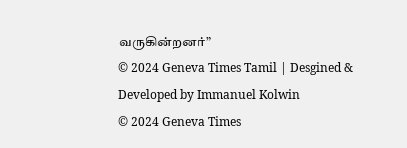வருகின்றனர்”
© 2024 Geneva Times Tamil | Desgined & Developed by Immanuel Kolwin
© 2024 Geneva Times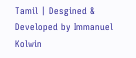Tamil | Desgined & Developed by Immanuel Kolwin